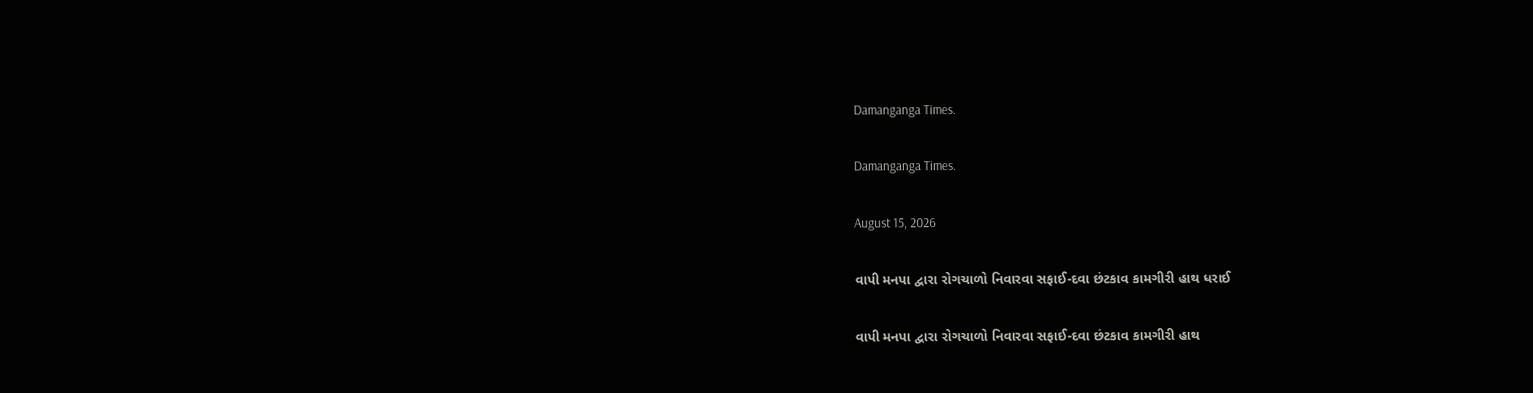Damanganga Times.

Damanganga Times.

August 15, 2026

વાપી મનપા દ્વારા રોગચાળો નિવારવા સફાઈ-દવા છંટકાવ કામગીરી હાથ ધરાઈ

વાપી મનપા દ્વારા રોગચાળો નિવારવા સફાઈ-દવા છંટકાવ કામગીરી હાથ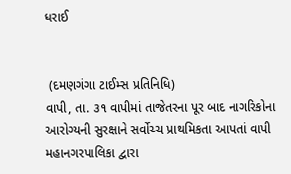ધરાઈ


 (દમણગંગા ટાઈમ્સ પ્રતિનિધિ)
વાપી, તા. ૩૧ વાપીમાં તાજેતરના પૂર બાદ નાગરિકોના આરોગ્યની સુરક્ષાને સર્વોચ્ચ પ્રાથમિકતા આપતાં વાપી મહાનગરપાલિકા દ્વારા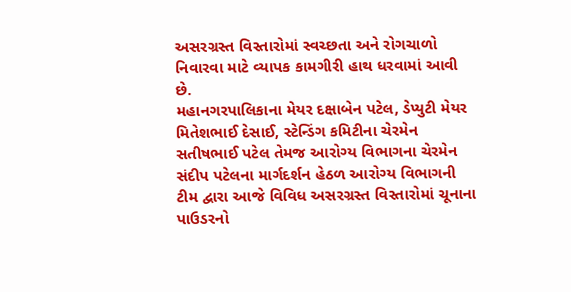અસરગ્રસ્ત વિસ્તારોમાં સ્વચ્છતા અને રોગચાળો નિવારવા માટે વ્યાપક કામગીરી હાથ ધરવામાં આવી છે.
મહાનગરપાલિકાના મેયર દક્ષાબેન પટેલ, ડેપ્યુટી મેયર મિતેશભાઈ દેસાઈ, સ્ટેન્ડિંગ કમિટીના ચેરમેન સતીષભાઈ પટેલ તેમજ આરોગ્ય વિભાગના ચેરમેન સંદીપ પટેલના માર્ગદર્શન હેઠળ આરોગ્ય વિભાગની ટીમ દ્વારા આજે વિવિધ અસરગ્રસ્ત વિસ્તારોમાં ચૂનાના પાઉડરનો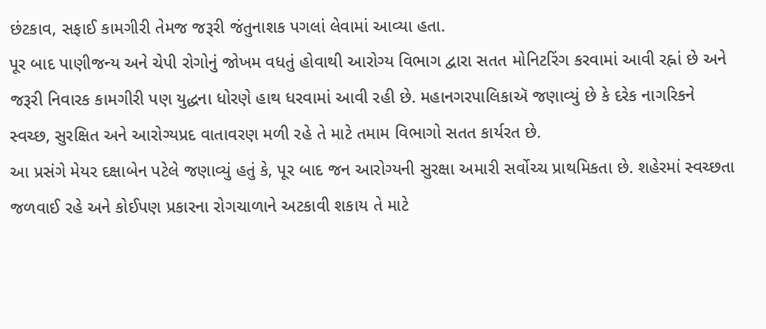છંટકાવ, સફાઈ કામગીરી તેમજ જરૂરી જંતુનાશક પગલાં લેવામાં આવ્યા હતા.
પૂર બાદ પાણીજન્ય અને ચેપી રોગોનું જોખમ વધતું હોવાથી આરોગ્ય વિભાગ દ્વારા સતત મોનિટરિંગ કરવામાં આવી રહ્નાં છે અને જરૂરી નિવારક કામગીરી પણ યુદ્ધના ધોરણે હાથ ધરવામાં આવી રહી છે. મહાનગરપાલિકાઍ જણાવ્યું છે કે દરેક નાગરિકને સ્વચ્છ, સુરક્ષિત અને આરોગ્યપ્રદ વાતાવરણ મળી રહે તે માટે તમામ વિભાગો સતત કાર્યરત છે.
આ પ્રસંગે મેયર દક્ષાબેન પટેલે જણાવ્યું હતું કે, પૂર બાદ જન આરોગ્યની સુરક્ષા અમારી સર્વોચ્ચ પ્રાથમિકતા છે. શહેરમાં સ્વચ્છતા જળવાઈ રહે અને કોઈપણ પ્રકારના રોગચાળાને અટકાવી શકાય તે માટે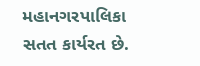મહાનગરપાલિકા સતત કાર્યરત છે.